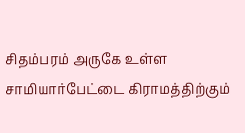சிதம்பரம் அருகே உள்ள சாமியார்பேட்டை கிராமத்திற்கும்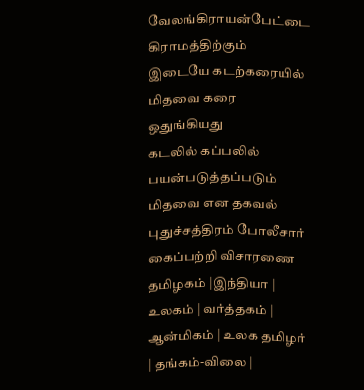வேலங்கிராயன்பேட்டை கிராமத்திற்கும் இடையே கடற்கரையில் மிதவை கரை ஒதுங்கியது
கடலில் கப்பலில் பயன்படுத்தப்படும் மிதவை என தகவல்
புதுச்சத்திரம் போலீசார் கைப்பற்றி விசாரணை
தமிழகம் |இந்தியா | உலகம் | வர்த்தகம் | ஆன்மிகம் | உலக தமிழர் | தங்கம்-விலை |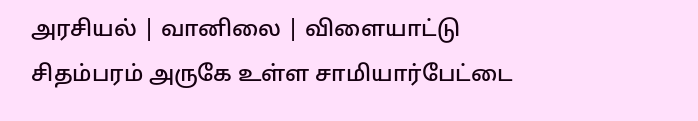அரசியல் | வானிலை | விளையாட்டு
சிதம்பரம் அருகே உள்ள சாமியார்பேட்டை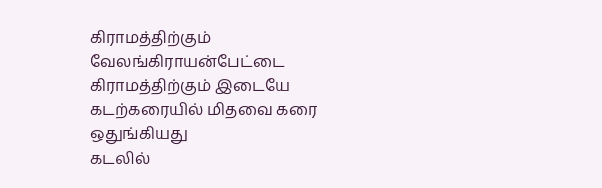கிராமத்திற்கும் வேலங்கிராயன்பேட்டை கிராமத்திற்கும் இடையே கடற்கரையில் மிதவை கரை ஒதுங்கியது
கடலில்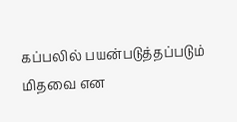கப்பலில் பயன்படுத்தப்படும் மிதவை என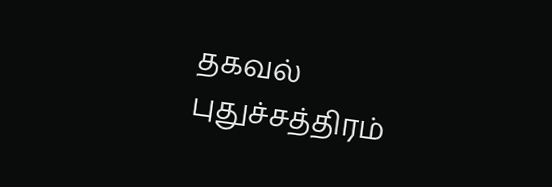தகவல்
புதுச்சத்திரம்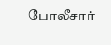போலீசார்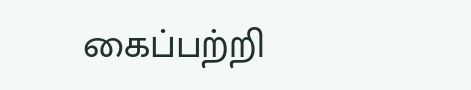கைப்பற்றி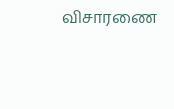விசாரணை